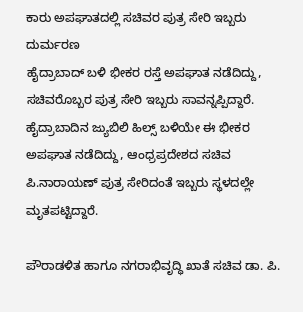ಕಾರು ಅಪಘಾತದಲ್ಲಿ ಸಚಿವರ ಪುತ್ರ ಸೇರಿ ಇಬ್ಬರು ದುರ್ಮರಣ
ಹೈದ್ರಾಬಾದ್ ಬಳಿ ಭೀಕರ ರಸ್ತೆ ಅಪಘಾತ ನಡೆದಿದ್ದು, ಸಚಿವರೊಬ್ಬರ ಪುತ್ರ ಸೇರಿ ಇಬ್ಬರು ಸಾವನ್ನಪ್ಪಿದ್ದಾರೆ.
ಹೈದ್ರಾಬಾದಿನ ಜ್ಯುಬಿಲಿ ಹಿಲ್ಸ್ ಬಳಿಯೇ ಈ ಭೀಕರ ಅಪಘಾತ ನಡೆದಿದ್ದು, ಆಂಧ್ರಪ್ರದೇಶದ ಸಚಿವ ಪಿ.ನಾರಾಯಣ್ ಪುತ್ರ ಸೇರಿದಂತೆ ಇಬ್ಬರು ಸ್ಥಳದಲ್ಲೇ ಮೃತಪಟ್ಟಿದ್ದಾರೆ.

ಪೌರಾಡಳಿತ ಹಾಗೂ ನಗರಾಭಿವೃದ್ಧಿ ಖಾತೆ ಸಚಿವ ಡಾ. ಪಿ.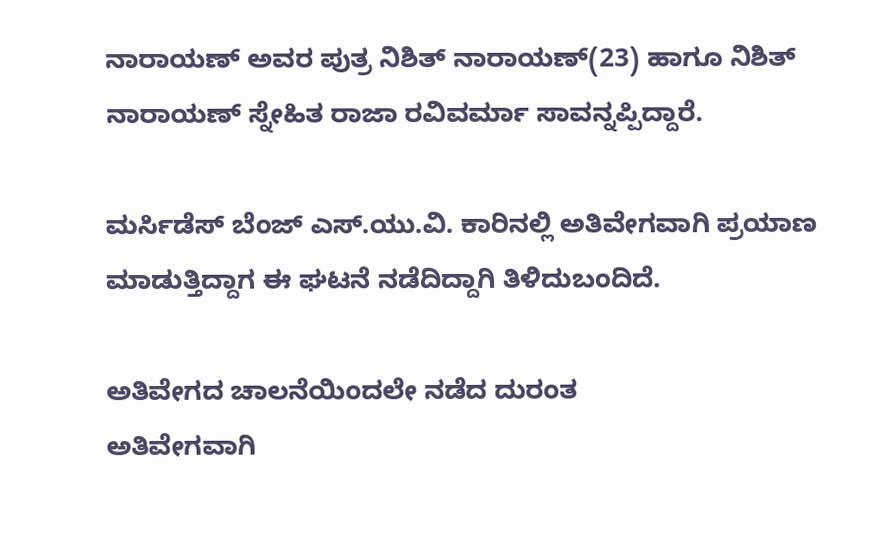ನಾರಾಯಣ್ ಅವರ ಪುತ್ರ ನಿಶಿತ್ ನಾರಾಯಣ್(23) ಹಾಗೂ ನಿಶಿತ್ ನಾರಾಯಣ್ ಸ್ನೇಹಿತ ರಾಜಾ ರವಿವರ್ಮಾ ಸಾವನ್ನಪ್ಪಿದ್ದಾರೆ.

ಮರ್ಸಿಡೆಸ್ ಬೆಂಜ್ ಎಸ್.ಯು.ವಿ. ಕಾರಿನಲ್ಲಿ ಅತಿವೇಗವಾಗಿ ಪ್ರಯಾಣ ಮಾಡುತ್ತಿದ್ದಾಗ ಈ ಘಟನೆ ನಡೆದಿದ್ದಾಗಿ ತಿಳಿದುಬಂದಿದೆ.

ಅತಿವೇಗದ ಚಾಲನೆಯಿಂದಲೇ ನಡೆದ ದುರಂತ
ಅತಿವೇಗವಾಗಿ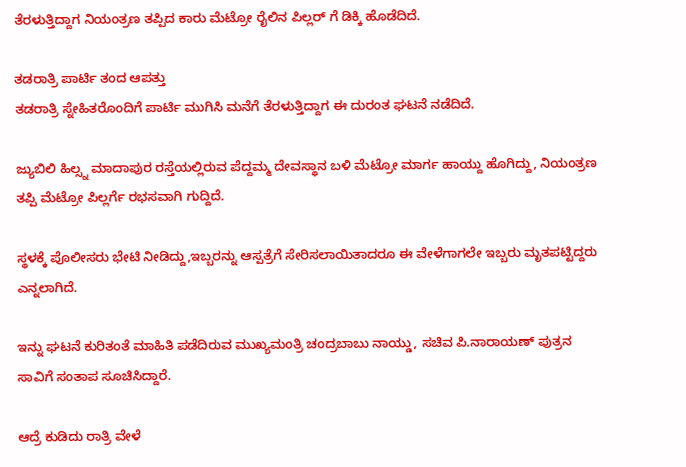ತೆರಳುತ್ತಿದ್ದಾಗ ನಿಯಂತ್ರಣ ತಪ್ಪಿದ ಕಾರು ಮೆಟ್ರೋ ರೈಲಿನ ಪಿಲ್ಲರ್ ಗೆ ಡಿಕ್ಕಿ ಹೊಡೆದಿದೆ.

ತಡರಾತ್ರಿ ಪಾರ್ಟಿ ತಂದ ಆಪತ್ತು
ತಡರಾತ್ರಿ ಸ್ನೇಹಿತರೊಂದಿಗೆ ಪಾರ್ಟಿ ಮುಗಿಸಿ ಮನೆಗೆ ತೆರಳುತ್ತಿದ್ದಾಗ ಈ ದುರಂತ ಘಟನೆ ನಡೆದಿದೆ.

ಜ್ಯುಬಿಲಿ ಹಿಲ್ಸ್ನ ಮಾದಾಪುರ ರಸ್ತೆಯಲ್ಲಿರುವ ಪೆದ್ದಮ್ಮ ದೇವಸ್ಥಾನ ಬಳಿ ಮೆಟ್ರೋ ಮಾರ್ಗ ಹಾಯ್ದು ಹೊಗಿದ್ದು, ನಿಯಂತ್ರಣ ತಪ್ಪಿ ಮೆಟ್ರೋ ಪಿಲ್ಲರ್ಗೆ ರಭಸವಾಗಿ ಗುದ್ದಿದೆ.

ಸ್ಥಳಕ್ಕೆ ಪೊಲೀಸರು ಭೇಟಿ ನೀಡಿದ್ದು,ಇಬ್ಬರನ್ನು ಆಸ್ಪತ್ರೆಗೆ ಸೇರಿಸಲಾಯಿತಾದರೂ ಈ ವೇಳೆಗಾಗಲೇ ಇಬ್ಬರು ಮೃತಪಟ್ಟಿದ್ದರು ಎನ್ನಲಾಗಿದೆ.

ಇನ್ನು ಘಟನೆ ಕುರಿತಂತೆ ಮಾಹಿತಿ ಪಡೆದಿರುವ ಮುಖ್ಯಮಂತ್ರಿ ಚಂದ್ರಬಾಬು ನಾಯ್ಡು, ಸಚಿವ ಪಿ.ನಾರಾಯಣ್ ಪುತ್ರನ ಸಾವಿಗೆ ಸಂತಾಪ ಸೂಚಿಸಿದ್ದಾರೆ.

ಆದ್ರೆ ಕುಡಿದು ರಾತ್ರಿ ವೇಳೆ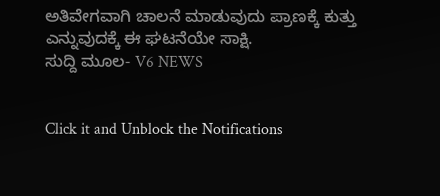ಅತಿವೇಗವಾಗಿ ಚಾಲನೆ ಮಾಡುವುದು ಪ್ರಾಣಕ್ಕೆ ಕುತ್ತು ಎನ್ನುವುದಕ್ಕೆ ಈ ಘಟನೆಯೇ ಸಾಕ್ಷಿ.
ಸುದ್ದಿ ಮೂಲ- V6 NEWS


Click it and Unblock the Notifications